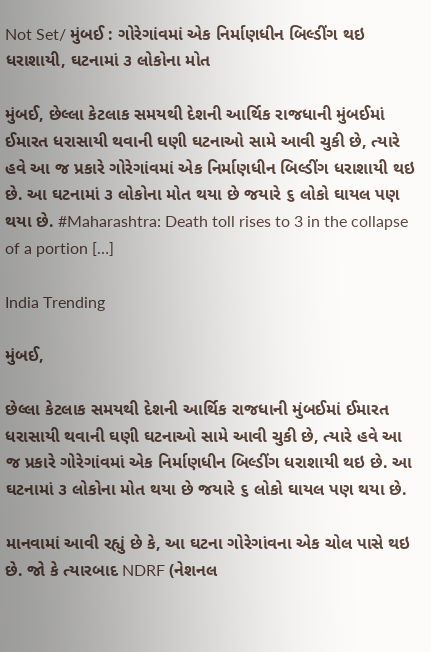Not Set/ મુંબઈ : ગોરેગાંવમાં એક નિર્માણધીન બિલ્ડીંગ થઇ ધરાશાયી, ઘટનામાં ૩ લોકોના મોત

મુંબઈ, છેલ્લા કેટલાક સમયથી દેશની આર્થિક રાજધાની મુંબઈમાં ઈમારત ધરાસાયી થવાની ઘણી ઘટનાઓ સામે આવી ચુકી છે, ત્યારે હવે આ જ પ્રકારે ગોરેગાંવમાં એક નિર્માણધીન બિલ્ડીંગ ધરાશાયી થઇ છે. આ ઘટનામાં ૩ લોકોના મોત થયા છે જયારે ૬ લોકો ઘાયલ પણ થયા છે. #Maharashtra: Death toll rises to 3 in the collapse of a portion […]

India Trending

મુંબઈ,

છેલ્લા કેટલાક સમયથી દેશની આર્થિક રાજધાની મુંબઈમાં ઈમારત ધરાસાયી થવાની ઘણી ઘટનાઓ સામે આવી ચુકી છે, ત્યારે હવે આ જ પ્રકારે ગોરેગાંવમાં એક નિર્માણધીન બિલ્ડીંગ ધરાશાયી થઇ છે. આ ઘટનામાં ૩ લોકોના મોત થયા છે જયારે ૬ લોકો ઘાયલ પણ થયા છે.

માનવામાં આવી રહ્યું છે કે, આ ઘટના ગોરેગાંવના એક ચોલ પાસે થઇ છે. જો કે ત્યારબાદ NDRF (નેશનલ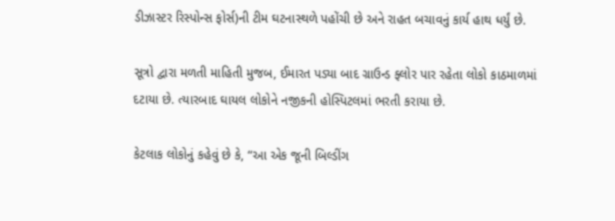ડીઝાસ્ટર રિસ્પોન્સ ફોર્સ)ની ટીમ ઘટનાસ્થળે પહોંચી છે અને રાહત બચાવનું કાર્ય હાથ ધર્યું છે.

સૂત્રો દ્વારા મળતી માહિતી મુજબ, ઈમારત પડ્યા બાદ ગ્રાઉન્ડ ફ્લોર પાર રહેતા લોકો કાઠમાળમાં દટાયા છે. ત્યારબાદ ઘાયલ લોકોને નજીકની હોસ્પિટલમાં ભરતી કરાયા છે.

કેટલાક લોકોનું કહેવું છે કે, “આ એક જૂની બિલ્ડીંગ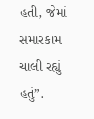હતી, જેમાં સમારકામ ચાલી રહ્યું હતું”.